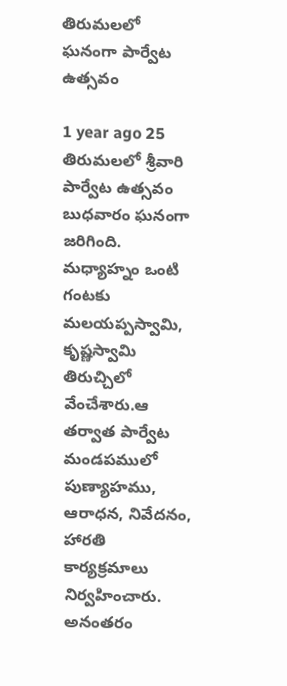తిరుమలలో ఘనంగా పార్వేట ఉత్సవం

1 year ago 25
తిరుమలలో శ్రీవారి పార్వేట ఉత్సవం బుధవారం ఘనంగా జరిగింది. మధ్యాహ్నం ఒంటి గంటకు మలయప్పస్వామి, కృష్ణస్వామి తిరుచ్చిలో వేంచేశారు.ఆ తర్వాత పార్వేట మండపములో పుణ్యాహము, ఆరాధన, నివేదనం, హారతి కార్యక్రమాలు నిర్వహించారు. అనంత‌రం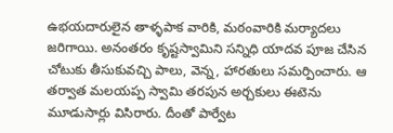ఉభయదారులైన తాళ్ళపాక వారికి, మఠంవారికి మర్యాదలు జరిగాయి. అనంతరం కృష్టస్వామిని సన్నిధి యాద‌వ పూజ చేసిన చోటుకు తీసుకువచ్చి పాలు, వెన్న, హారతులు సమర్పించారు. ఆ తర్వాత మలయప్ప స్వామి తరపున అర్చకులు ఈటెను మూడుసార్లు విసిరారు. దీంతో పార్వేట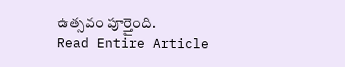ఉత్సవం పూర్తైంది.
Read Entire Article